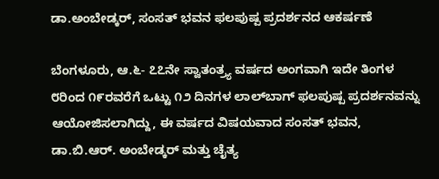ಡಾ.ಅಂಬೇಡ್ಕರ್, ಸಂಸತ್ ಭವನ ಫಲಪುಷ್ಪ ಪ್ರದರ್ಶನದ ಆಕರ್ಷಣೆ

ಬೆಂಗಳೂರು, ಆ.೬- ೭೭ನೇ ಸ್ವಾತಂತ್ರ್ಯ ವರ್ಷದ ಅಂಗವಾಗಿ ಇದೇ ತಿಂಗಳ ೮ರಿಂದ ೧೯ರವರೆಗೆ ಒಟ್ಟು ೧೨ ದಿನಗಳ ಲಾಲ್‌ಬಾಗ್ ಫಲಪುಷ್ಪ ಪ್ರದರ್ಶನವನ್ನು ಆಯೋಜಿಸಲಾಗಿದ್ದು, ಈ ವರ್ಷದ ವಿಷಯವಾದ ಸಂಸತ್ ಭವನ, ಡಾ.ಬಿ.ಆರ್. ಅಂಬೇಡ್ಕರ್ ಮತ್ತು ಚೈತ್ಯ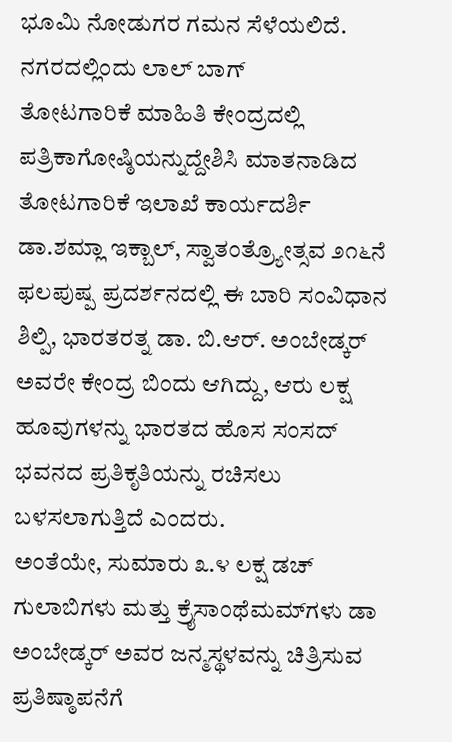ಭೂಮಿ ನೋಡುಗರ ಗಮನ ಸೆಳೆಯಲಿದೆ.
ನಗರದಲ್ಲಿಂದು ಲಾಲ್ ಬಾಗ್
ತೋಟಗಾರಿಕೆ ಮಾಹಿತಿ ಕೇಂದ್ರದಲ್ಲಿ ಪತ್ರಿಕಾಗೋಷ್ಠಿಯನ್ನುದ್ದೇಶಿಸಿ ಮಾತನಾಡಿದ ತೋಟಗಾರಿಕೆ ಇಲಾಖೆ ಕಾರ್ಯದರ್ಶಿ ಡಾ.ಶಮ್ಲಾ ಇಕ್ಬಾಲ್, ಸ್ವಾತಂತ್ರ್ಯೋತ್ಸವ ೨೧೬ನೆ ಫಲಪುಷ್ಪ ಪ್ರದರ್ಶನದಲ್ಲಿ ಈ ಬಾರಿ ಸಂವಿಧಾನ ಶಿಲ್ಪಿ, ಭಾರತರತ್ನ ಡಾ. ಬಿ.ಆರ್. ಅಂಬೇಡ್ಕರ್ ಅವರೇ ಕೇಂದ್ರ ಬಿಂದು ಆಗಿದ್ದು, ಆರು ಲಕ್ಷ ಹೂವುಗಳನ್ನು ಭಾರತದ ಹೊಸ ಸಂಸದ್ ಭವನದ ಪ್ರತಿಕೃತಿಯನ್ನು ರಚಿಸಲು ಬಳಸಲಾಗುತ್ತಿದೆ ಎಂದರು.
ಅಂತೆಯೇ, ಸುಮಾರು ೩.೪ ಲಕ್ಷ ಡಚ್ ಗುಲಾಬಿಗಳು ಮತ್ತು ಕ್ರೈಸಾಂಥೆಮಮ್‌ಗಳು ಡಾ ಅಂಬೇಡ್ಕರ್ ಅವರ ಜನ್ಮಸ್ಥಳವನ್ನು ಚಿತ್ರಿಸುವ ಪ್ರತಿಷ್ಠಾಪನೆಗೆ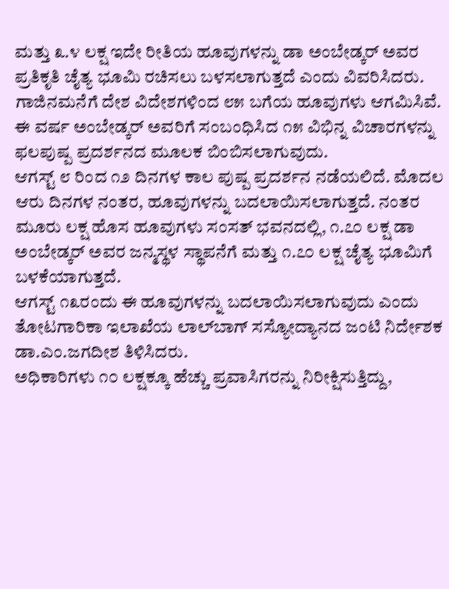ಮತ್ತು ೩.೪ ಲಕ್ಷ ಇದೇ ರೀತಿಯ ಹೂವುಗಳನ್ನು ಡಾ ಅಂಬೇಡ್ಕರ್ ಅವರ ಪ್ರತಿಕೃತಿ ಚೈತ್ಯ ಭೂಮಿ ರಚಿಸಲು ಬಳಸಲಾಗುತ್ತದೆ ಎಂದು ವಿವರಿಸಿದರು.
ಗಾಜಿನಮನೆಗೆ ದೇಶ ವಿದೇಶಗಳಿಂದ ೮೫ ಬಗೆಯ ಹೂವುಗಳು ಆಗಮಿಸಿವೆ. ಈ ವರ್ಷ ಅಂಬೇಡ್ಕರ್ ಅವರಿಗೆ ಸಂಬಂಧಿಸಿದ ೧೫ ವಿಭಿನ್ನ ವಿಚಾರಗಳನ್ನು ಫಲಪುಷ್ಪ ಪ್ರದರ್ಶನದ ಮೂಲಕ ಬಿಂಬಿಸಲಾಗುವುದು.
ಆಗಸ್ಟ್ ೮ ರಿಂದ ೧೨ ದಿನಗಳ ಕಾಲ ಪುಷ್ಪ ಪ್ರದರ್ಶನ ನಡೆಯಲಿದೆ. ಮೊದಲ ಆರು ದಿನಗಳ ನಂತರ, ಹೂವುಗಳನ್ನು ಬದಲಾಯಿಸಲಾಗುತ್ತದೆ. ನಂತರ ಮೂರು ಲಕ್ಷ ಹೊಸ ಹೂವುಗಳು ಸಂಸತ್ ಭವನದಲ್ಲಿ, ೧.೭೦ ಲಕ್ಷ ಡಾ ಅಂಬೇಡ್ಕರ್ ಅವರ ಜನ್ಮಸ್ಥಳ ಸ್ಥಾಪನೆಗೆ ಮತ್ತು ೧.೭೦ ಲಕ್ಷ ಚೈತ್ಯ ಭೂಮಿಗೆ ಬಳಕೆಯಾಗುತ್ತದೆ.
ಆಗಸ್ಟ್ ೧೩ರಂದು ಈ ಹೂವುಗಳನ್ನು ಬದಲಾಯಿಸಲಾಗುವುದು ಎಂದು ತೋಟಗಾರಿಕಾ ಇಲಾಖೆಯ ಲಾಲ್‌ಬಾಗ್ ಸಸ್ಯೋದ್ಯಾನದ ಜಂಟಿ ನಿರ್ದೇಶಕ ಡಾ.ಎಂ.ಜಗದೀಶ ತಿಳಿಸಿದರು.
ಅಧಿಕಾರಿಗಳು ೧೦ ಲಕ್ಷಕ್ಕೂ ಹೆಚ್ಚು ಪ್ರವಾಸಿಗರನ್ನು ನಿರೀಕ್ಷಿಸುತ್ತಿದ್ದು,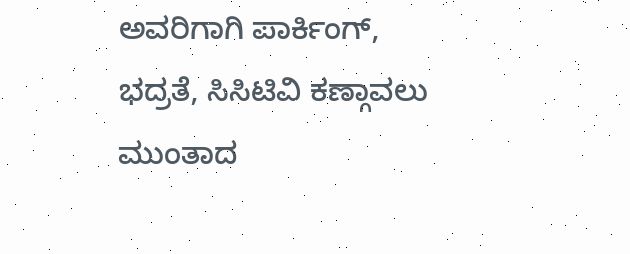ಅವರಿಗಾಗಿ ಪಾರ್ಕಿಂಗ್, ಭದ್ರತೆ, ಸಿಸಿಟಿವಿ ಕಣ್ಗಾವಲು ಮುಂತಾದ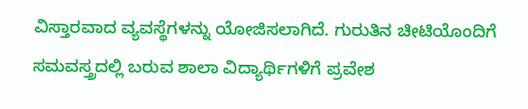ವಿಸ್ತಾರವಾದ ವ್ಯವಸ್ಥೆಗಳನ್ನು ಯೋಜಿಸಲಾಗಿದೆ. ಗುರುತಿನ ಚೀಟಿಯೊಂದಿಗೆ ಸಮವಸ್ತ್ರದಲ್ಲಿ ಬರುವ ಶಾಲಾ ವಿದ್ಯಾರ್ಥಿಗಳಿಗೆ ಪ್ರವೇಶ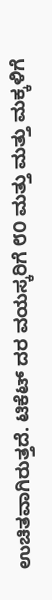ಉಚಿತವಾಗಿರುತ್ತದೆ. ಟಿಕೆಟ್ ದರ ವಯಸ್ಕರಿಗೆ ೮೦ ಮತ್ತು ಮತ್ತು ಮಕ್ಕಳಿಗೆ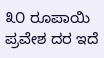೩೦ ರೂಪಾಯಿ ಪ್ರವೇಶ ದರ ಇದೆ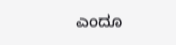ಎಂದೂ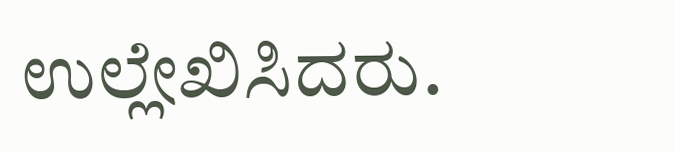ಉಲ್ಲೇಖಿಸಿದರು.